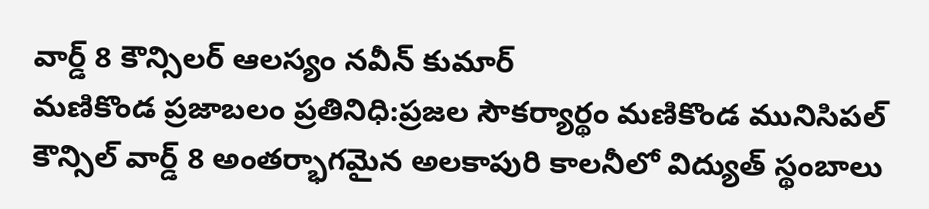వార్డ్ 8 కౌన్సిలర్ ఆలస్యం నవీన్ కుమార్
మణికొండ ప్రజాబలం ప్రతినిధి:ప్రజల సౌకర్యార్థం మణికొండ మునిసిపల్ కౌన్సిల్ వార్డ్ 8 అంతర్భాగమైన అలకాపురి కాలనీలో విద్యుత్ స్థంబాలు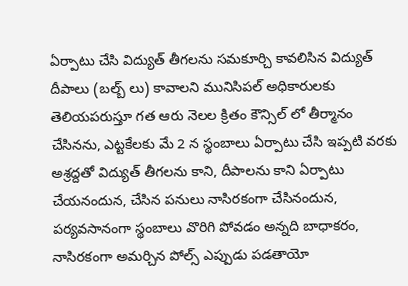ఏర్పాటు చేసి విద్యుత్ తీగలను సమకూర్చి కావలిసిన విద్యుత్ దీపాలు (బల్బ్ లు) కావాలని మునిసిపల్ అధికారులకు తెలియపరుస్తూ గత ఆరు నెలల క్రితం కౌన్సిల్ లో తీర్మానం చేసినను, ఎట్టకేలకు మే 2 న స్థంబాలు ఏర్పాటు చేసి ఇప్పటి వరకు అశ్రద్దతో విద్యుత్ తీగలను కాని, దీపాలను కాని ఏర్పాటు చేయనందున, చేసిన పనులు నాసిరకంగా చేసినందున, పర్యవసానంగా స్థంబాలు వొరిగి పోవడం అన్నది బాధాకరం, నాసిరకంగా అమర్చిన పోల్స్ ఎప్పుడు పడతాయో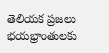తెలియక ప్రజలు భయభ్రాంతులకు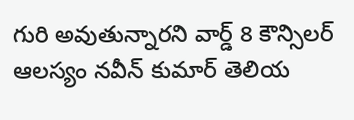గురి అవుతున్నారని వార్డ్ 8 కౌన్సిలర్ ఆలస్యం నవీన్ కుమార్ తెలియ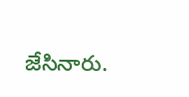జేసినారు.